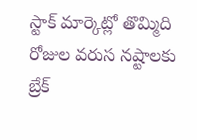స్టాక్ మార్కెట్లో తొమ్మిది రోజుల వరుస నష్టాలకు బ్రేక్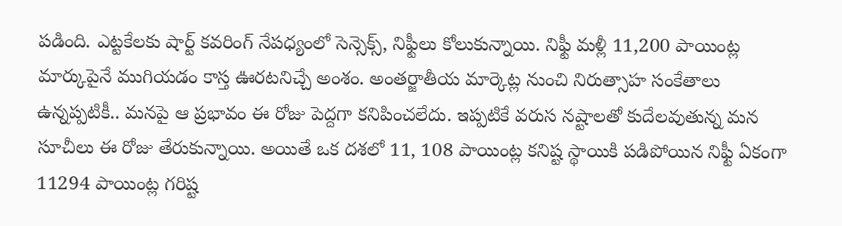పడింది. ఎట్టకేలకు షార్ట్ కవరింగ్ నేపధ్యంలో సెన్సెక్స్, నిఫ్టీలు కోలుకున్నాయి. నిఫ్టీ మళ్లీ 11,200 పాయింట్ల మార్కుపైనే ముగియడం కాస్త ఊరటనిచ్చే అంశం. అంతర్జాతీయ మార్కెట్ల నుంచి నిరుత్సాహ సంకేతాలు ఉన్నప్పటికీ.. మనపై ఆ ప్రభావం ఈ రోజు పెద్దగా కనిపించలేదు. ఇప్పటికే వరుస నష్టాలతో కుదేలవుతున్న మన సూచీలు ఈ రోజు తేరుకున్నాయి. అయితే ఒక దశలో 11, 108 పాయింట్ల కనిష్ట స్థాయికి పడిపోయిన నిఫ్టీ ఏకంగా 11294 పాయింట్ల గరిష్ట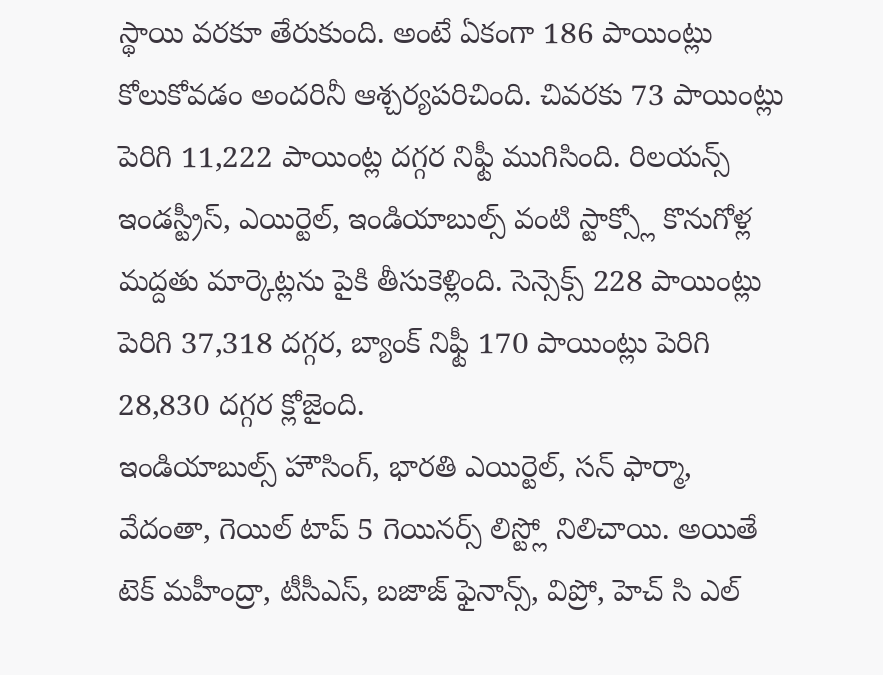స్థాయి వరకూ తేరుకుంది. అంటే ఏకంగా 186 పాయింట్లు కోలుకోవడం అందరినీ ఆశ్చర్యపరిచింది. చివరకు 73 పాయింట్లు పెరిగి 11,222 పాయింట్ల దగ్గర నిఫ్టీ ముగిసింది. రిలయన్స్ ఇండస్ట్రీస్, ఎయిర్టెల్, ఇండియాబుల్స్ వంటి స్టాక్స్లో కొనుగోళ్ల మద్దతు మార్కెట్లను పైకి తీసుకెళ్లింది. సెన్సెక్స్ 228 పాయింట్లు పెరిగి 37,318 దగ్గర, బ్యాంక్ నిఫ్టీ 170 పాయింట్లు పెరిగి 28,830 దగ్గర క్లోజైంది.
ఇండియాబుల్స్ హౌసింగ్, భారతి ఎయిర్టెల్, సన్ ఫార్మా, వేదంతా, గెయిల్ టాప్ 5 గెయినర్స్ లిస్ట్లో నిలిచాయి. అయితే టెక్ మహీంద్రా, టీసీఎస్, బజాజ్ ఫైనాన్స్, విప్రో, హెచ్ సి ఎల్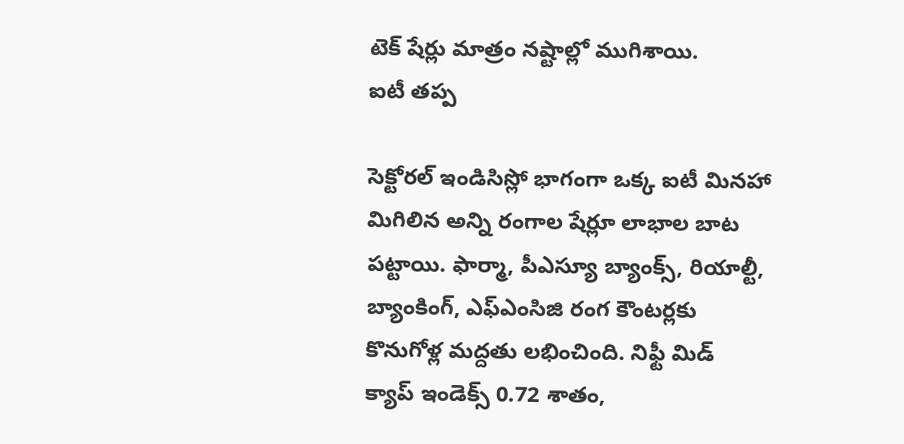టెక్ షేర్లు మాత్రం నష్టాల్లో ముగిశాయి.
ఐటీ తప్ప

సెక్టోరల్ ఇండిసిస్లో భాగంగా ఒక్క ఐటీ మినహా మిగిలిన అన్ని రంగాల షేర్లూ లాభాల బాట పట్టాయి. ఫార్మా, పీఎస్యూ బ్యాంక్స్, రియాల్టీ, బ్యాంకింగ్, ఎఫ్ఎంసిజి రంగ కౌంటర్లకు కొనుగోళ్ల మద్దతు లభించింది. నిఫ్టీ మిడ్ క్యాప్ ఇండెక్స్ 0.72 శాతం,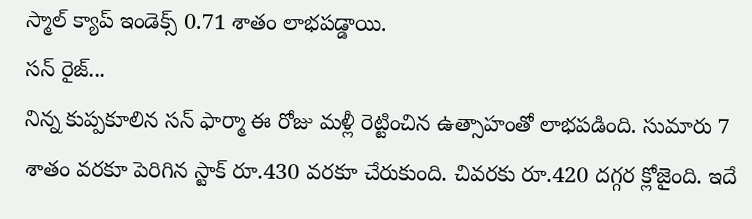స్మాల్ క్యాప్ ఇండెక్స్ 0.71 శాతం లాభపడ్డాయి.
సన్ రైజ్...
నిన్న కుప్పకూలిన సన్ ఫార్మా ఈ రోజు మళ్లీ రెట్టించిన ఉత్సాహంతో లాభపడింది. సుమారు 7 శాతం వరకూ పెరిగిన స్టాక్ రూ.430 వరకూ చేరుకుంది. చివరకు రూ.420 దగ్గర క్లోజైంది. ఇదే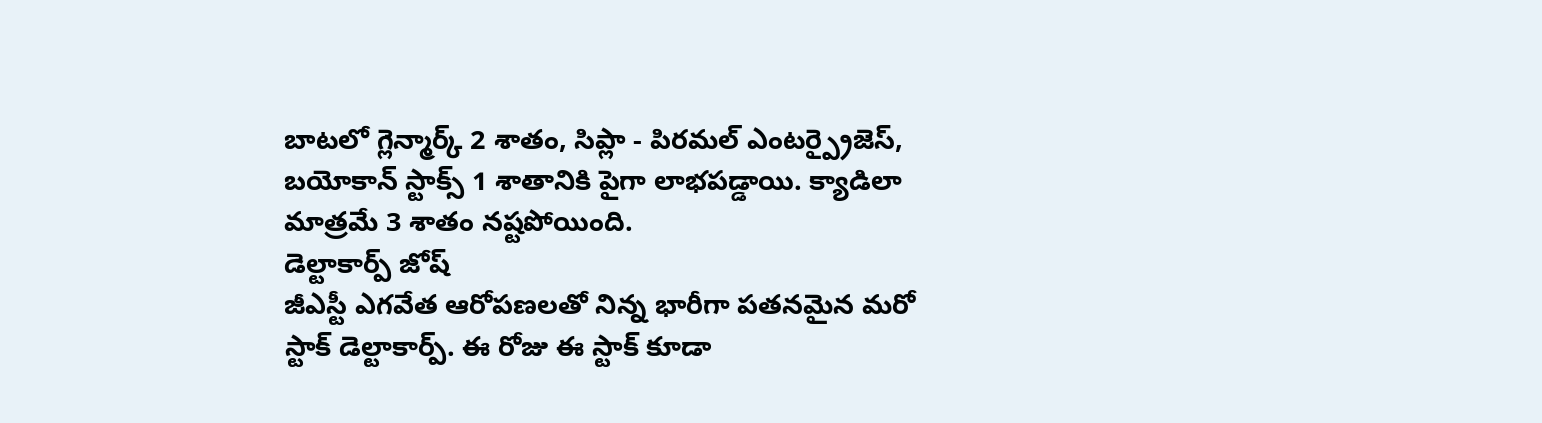బాటలో గ్లెన్మార్క్ 2 శాతం, సిప్లా - పిరమల్ ఎంటర్ప్రైజెస్, బయోకాన్ స్టాక్స్ 1 శాతానికి పైగా లాభపడ్డాయి. క్యాడిలా మాత్రమే 3 శాతం నష్టపోయింది.
డెల్టాకార్ప్ జోష్
జీఎస్టీ ఎగవేత ఆరోపణలతో నిన్న భారీగా పతనమైన మరో స్టాక్ డెల్టాకార్ప్. ఈ రోజు ఈ స్టాక్ కూడా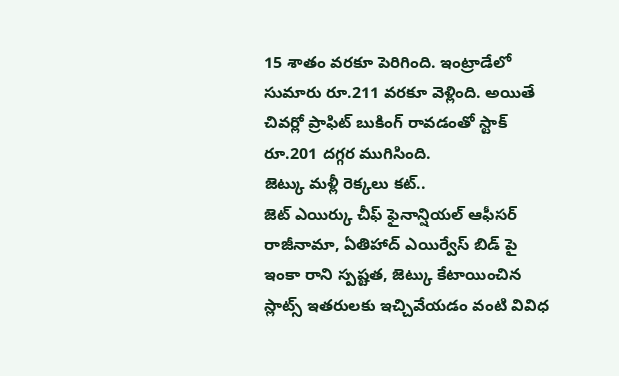15 శాతం వరకూ పెరిగింది. ఇంట్రాడేలో సుమారు రూ.211 వరకూ వెళ్లింది. అయితే చివర్లో ప్రాఫిట్ బుకింగ్ రావడంతో స్టాక్ రూ.201 దగ్గర ముగిసింది.
జెట్కు మళ్లీ రెక్కలు కట్..
జెట్ ఎయిర్కు చీఫ్ ఫైనాన్షియల్ ఆఫీసర్ రాజీనామా, ఏతిహాద్ ఎయిర్వేస్ బిడ్ పై ఇంకా రాని స్పష్టత, జెట్కు కేటాయించిన స్లాట్స్ ఇతరులకు ఇచ్చివేయడం వంటి వివిధ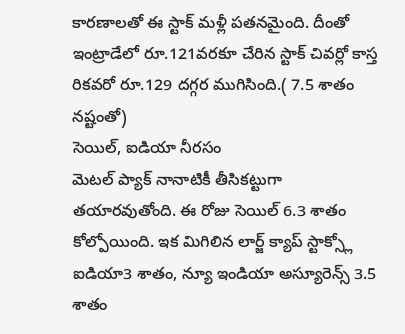కారణాలతో ఈ స్టాక్ మళ్లీ పతనమైంది. దీంతో ఇంట్రాడేలో రూ.121వరకూ చేరిన స్టాక్ చివర్లో కాస్త రికవరో రూ.129 దగ్గర ముగిసింది.( 7.5 శాతం నష్టంతో)
సెయిల్, ఐడియా నీరసం
మెటల్ ప్యాక్ నానాటికీ తీసికట్టుగా తయారవుతోంది. ఈ రోజు సెయిల్ 6.3 శాతం కోల్పోయింది. ఇక మిగిలిన లార్జ్ క్యాప్ స్టాక్స్లో ఐడియా3 శాతం, న్యూ ఇండియా అస్యూరెన్స్ 3.5 శాతం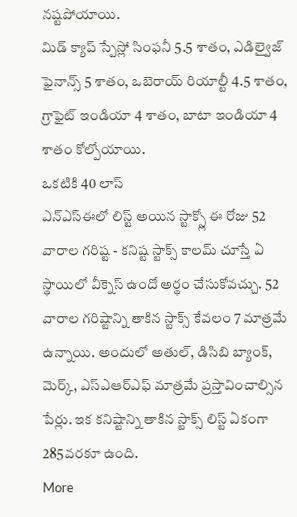నష్టపోయాయి.
మిడ్ క్యాప్ స్పేస్లో సింఫనీ 5.5 శాతం, ఎడిల్వైజ్ ఫైనాన్స్ 5 శాతం, ఒబెరాయ్ రియాల్టీ 4.5 శాతం, గ్రాఫైట్ ఇండియా 4 శాతం, బాటా ఇండియా 4 శాతం కోల్పోయాయి.
ఒకటికి 40 లాస్
ఎన్ఎస్ఈలో లిస్ట్ అయిన స్టాక్స్లో ఈ రోజు 52 వారాల గరిష్ట - కనిష్ట స్టాక్స్ కాలమ్ చూస్తే ఏ స్థాయిలో వీక్నెస్ ఉందో అర్థం చేసుకోవచ్చు. 52 వారాల గరిష్టాన్ని తాకిన స్టాక్స్ కేవలం 7 మాత్రమే ఉన్నాయి. అందులో అతుల్, డిసిబి బ్యాంక్, మెర్క్, ఎస్ఎఆర్ఎఫ్ మాత్రమే ప్రస్తావించాల్సిన పేర్లు. ఇక కనిష్టాన్ని తాకిన స్టాక్స్ లిస్ట్ ఏకంగా 285వరకూ ఉంది.
More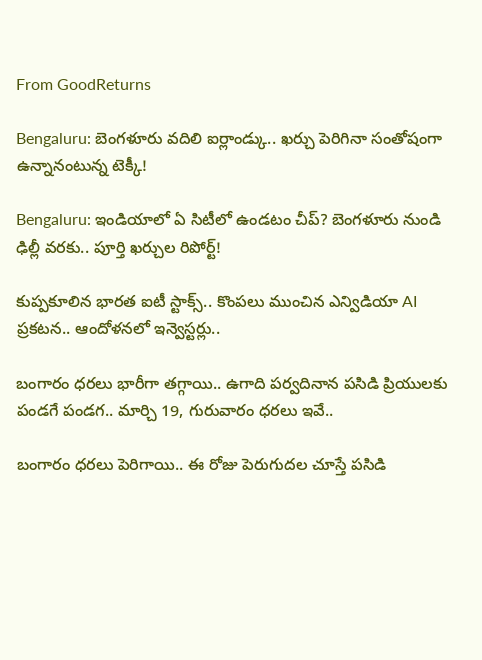From GoodReturns

Bengaluru: బెంగళూరు వదిలి ఐర్లాండ్కు.. ఖర్చు పెరిగినా సంతోషంగా ఉన్నానంటున్న టెక్కీ!

Bengaluru: ఇండియాలో ఏ సిటీలో ఉండటం చీప్? బెంగళూరు నుండి ఢిల్లీ వరకు.. పూర్తి ఖర్చుల రిపోర్ట్!

కుప్పకూలిన భారత ఐటీ స్టాక్స్.. కొంపలు ముంచిన ఎన్విడియా AI ప్రకటన.. ఆందోళనలో ఇన్వెస్టర్లు..

బంగారం ధరలు భారీగా తగ్గాయి.. ఉగాది పర్వదినాన పసిడి ప్రియులకు పండగే పండగ.. మార్చి 19, గురువారం ధరలు ఇవే..

బంగారం ధరలు పెరిగాయి.. ఈ రోజు పెరుగుదల చూస్తే పసిడి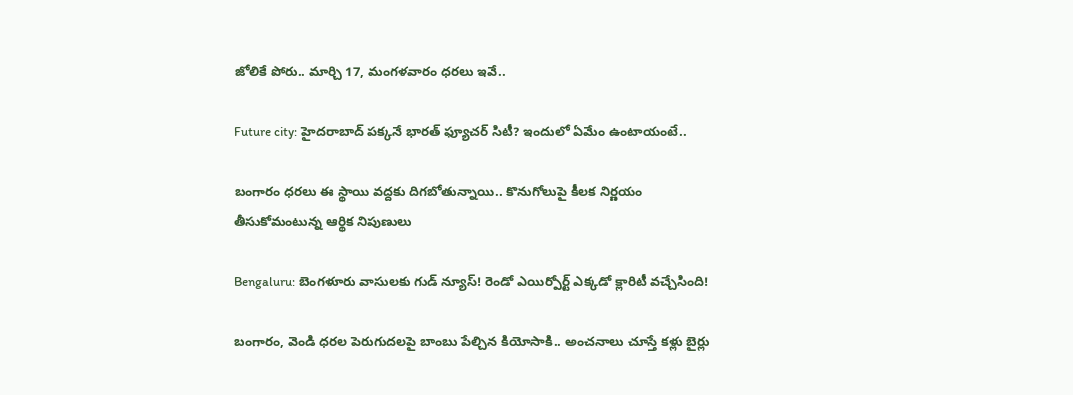జోలికే పోరు.. మార్చి 17, మంగళవారం ధరలు ఇవే..

Future city: హైదరాబాద్ పక్కనే భారత్ ఫ్యూచర్ సిటీ? ఇందులో ఏమేం ఉంటాయంటే..

బంగారం ధరలు ఈ స్థాయి వద్దకు దిగబోతున్నాయి.. కొనుగోలుపై కీలక నిర్ణయం తీసుకోమంటున్న ఆర్థిక నిపుణులు

Bengaluru: బెంగళూరు వాసులకు గుడ్ న్యూస్! రెండో ఎయిర్పోర్ట్ ఎక్కడో క్లారిటీ వచ్చేసింది!

బంగారం, వెండి ధరల పెరుగుదలపై బాంబు పేల్చిన కియోసాకి.. అంచనాలు చూస్తే కళ్లు బైర్లు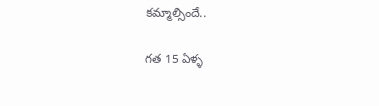కమ్మాల్సిందే..

గత 15 ఏళ్ళ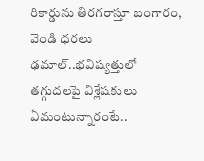రికార్డును తిరగరాస్తూ బంగారం, వెండి ధరలు ఢమాల్..భవిష్యత్తులో తగ్గుదలపై విశ్లేషకులు ఏమంటున్నారంటే..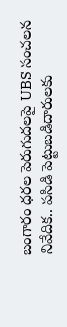బంగారం ధరల పెరుగుదలపై UBS సంచలన నివేదిక.. పసిడి పెట్టుబడిదారులకు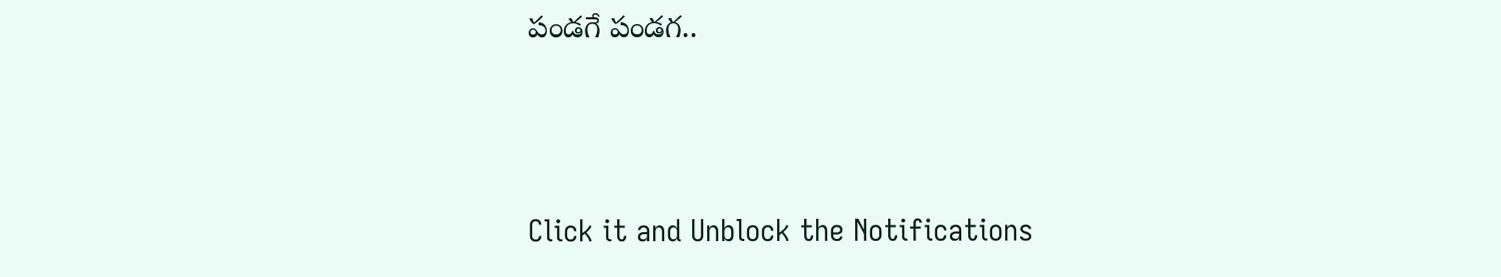పండగే పండగ..



Click it and Unblock the Notifications